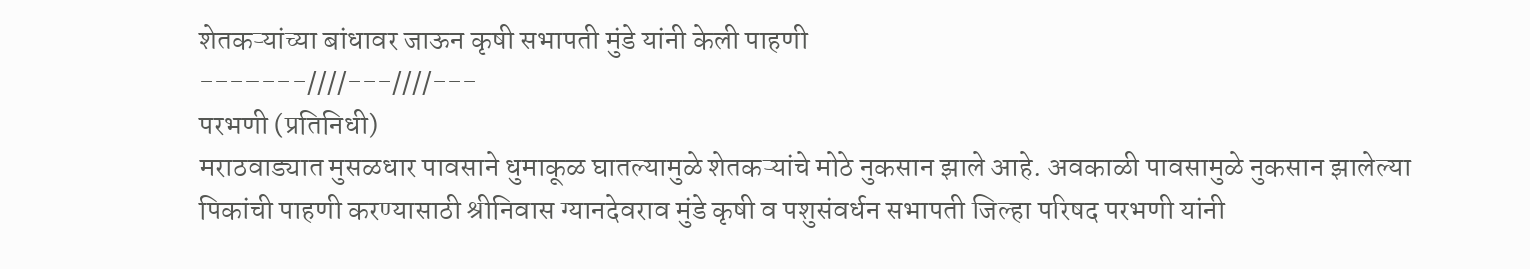शेतकऱ्यांच्या बांधावर जाऊन कृषी सभापती मुंडे यांनी केली पाहणी
---–---////---////---
परभणी (प्रतिनिधी)
मराठवाड्यात मुसळधार पावसाने धुमाकूळ घातल्यामुळे शेतकऱ्यांचे मोठे नुकसान झाले आहे. अवकाळी पावसामुळे नुकसान झालेल्या पिकांची पाहणी करण्यासाठी श्रीनिवास ग्यानदेवराव मुंडे कृषी व पशुसंवर्धन सभापती जिल्हा परिषद परभणी यांनी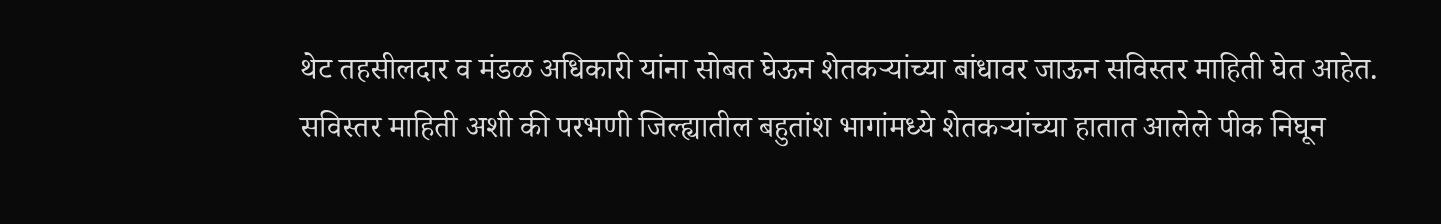थेट तहसीलदार व मंडळ अधिकारी यांना सोबत घेऊन शेतकऱ्यांच्या बांधावर जाऊन सविस्तर माहिती घेत आहेत.
सविस्तर माहिती अशी की परभणी जिल्ह्यातील बहुतांश भागांमध्ये शेतकऱ्यांच्या हातात आलेले पीक निघून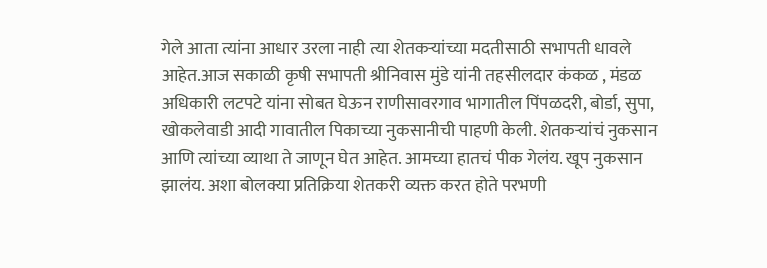गेले आता त्यांना आधार उरला नाही त्या शेतकऱ्यांच्या मदतीसाठी सभापती धावले आहेत.आज सकाळी कृषी सभापती श्रीनिवास मुंडे यांनी तहसीलदार कंकळ , मंडळ अधिकारी लटपटे यांना सोबत घेऊन राणीसावरगाव भागातील पिंपळदरी, बोर्डा, सुपा, खोकलेवाडी आदी गावातील पिकाच्या नुकसानीची पाहणी केली. शेतकऱ्यांचं नुकसान आणि त्यांच्या व्याथा ते जाणून घेत आहेत. आमच्या हातचं पीक गेलंय. खूप नुकसान झालंय. अशा बोलक्या प्रतिक्रिया शेतकरी व्यक्त करत होते परभणी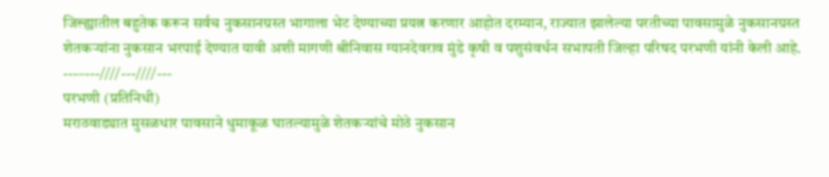जिल्ह्यातील बहुतेक करून सर्वच नुकसानग्रस्त भागाला भेट देण्याच्या प्रयत्न करणार आहोत दरम्यान, राज्यात झालेल्या परतीच्या पावसामुळे नुकसानग्रस्त शेतकऱ्यांना नुकसान भरपाई देण्यात यावी अशी मागणी श्रीनिवास ग्यानदेवराव मुंडे कृषी व पशुसंवर्धन सभापती जिल्हा परिषद परभणी यांनी केली आहे.
---–---////---////---
परभणी (प्रतिनिधी)
मराठवाड्यात मुसळधार पावसाने धुमाकूळ घातल्यामुळे शेतकऱ्यांचे मोठे नुकसान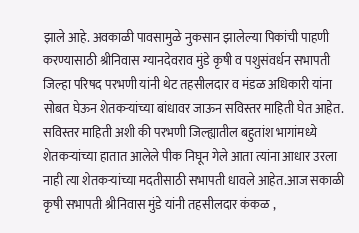झाले आहे. अवकाळी पावसामुळे नुकसान झालेल्या पिकांची पाहणी करण्यासाठी श्रीनिवास ग्यानदेवराव मुंडे कृषी व पशुसंवर्धन सभापती जिल्हा परिषद परभणी यांनी थेट तहसीलदार व मंडळ अधिकारी यांना सोबत घेऊन शेतकऱ्यांच्या बांधावर जाऊन सविस्तर माहिती घेत आहेत.
सविस्तर माहिती अशी की परभणी जिल्ह्यातील बहुतांश भागांमध्ये शेतकऱ्यांच्या हातात आलेले पीक निघून गेले आता त्यांना आधार उरला नाही त्या शेतकऱ्यांच्या मदतीसाठी सभापती धावले आहेत.आज सकाळी कृषी सभापती श्रीनिवास मुंडे यांनी तहसीलदार कंकळ ,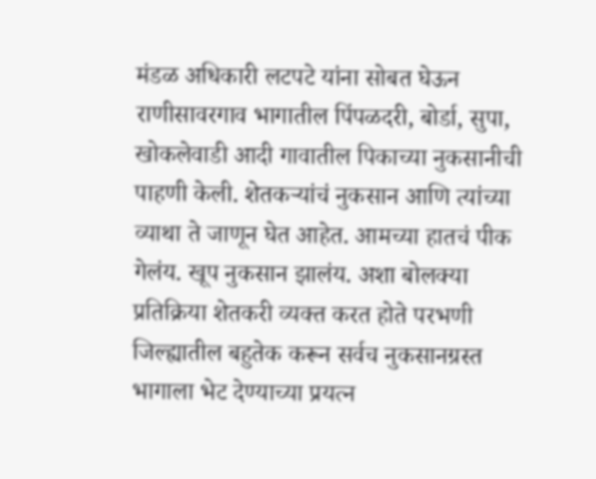मंडळ अधिकारी लटपटे यांना सोबत घेऊन राणीसावरगाव भागातील पिंपळदरी, बोर्डा, सुपा, खोकलेवाडी आदी गावातील पिकाच्या नुकसानीची पाहणी केली. शेतकऱ्यांचं नुकसान आणि त्यांच्या व्याथा ते जाणून घेत आहेत. आमच्या हातचं पीक गेलंय. खूप नुकसान झालंय. अशा बोलक्या प्रतिक्रिया शेतकरी व्यक्त करत होते परभणी जिल्ह्यातील बहुतेक करून सर्वच नुकसानग्रस्त भागाला भेट देण्याच्या प्रयत्न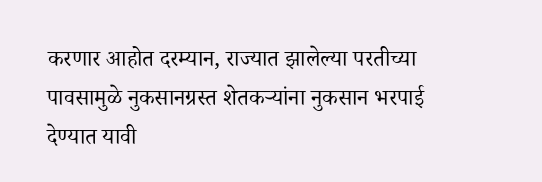करणार आहोत दरम्यान, राज्यात झालेल्या परतीच्या पावसामुळे नुकसानग्रस्त शेतकऱ्यांना नुकसान भरपाई देण्यात यावी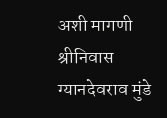अशी मागणी श्रीनिवास ग्यानदेवराव मुंडे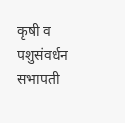कृषी व पशुसंवर्धन सभापती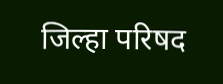जिल्हा परिषद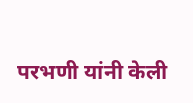परभणी यांनी केली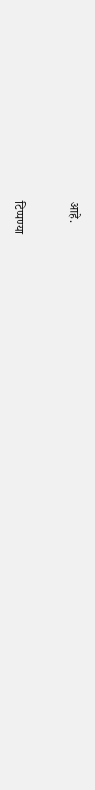आहे.


टिप्पण्या